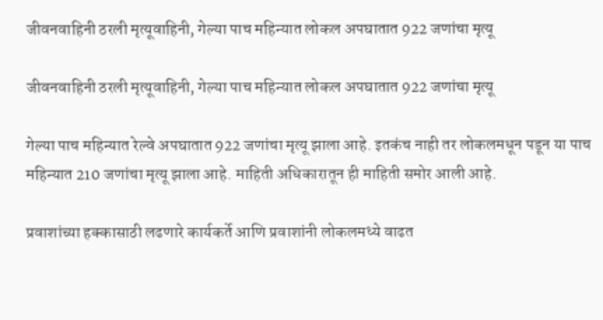जीवनवाहिनी ठरली मृत्यूवाहिनी, गेल्या पाच महिन्यात लोकल अपघातात 922 जणांचा मृत्यू

जीवनवाहिनी ठरली मृत्यूवाहिनी, गेल्या पाच महिन्यात लोकल अपघातात 922 जणांचा मृत्यू

गेल्या पाच महिन्यात रेल्वे अपघातात 922 जणांचा मृत्यू झाला आहे. इतकंच नाही तर लोकलमधून पडून या पाच महिन्यात 210 जणांचा मृत्यू झाला आहे. माहिती अधिकारातून ही माहिती समोर आली आहे.

प्रवाशांच्या हक्कासाठी लढणारे कार्यकर्ते आणि प्रवाशांनी लोकलमध्ये वाढत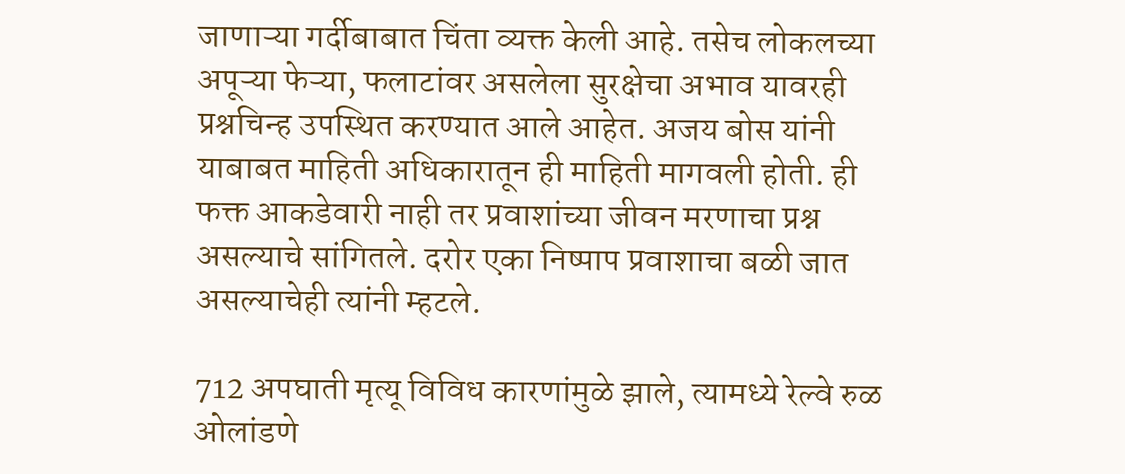जाणाऱ्या गर्दीबाबात चिंता व्यक्त केली आहे. तसेच लोकलच्या अपूऱ्या फेऱ्या, फलाटांवर असलेला सुरक्षेचा अभाव यावरही प्रश्नचिन्ह उपस्थित करण्यात आले आहेत. अजय बोस यांनी याबाबत माहिती अधिकारातून ही माहिती मागवली होती. ही फक्त आकडेवारी नाही तर प्रवाशांच्या जीवन मरणाचा प्रश्न असल्याचे सांगितले. दरोर एका निष्पाप प्रवाशाचा बळी जात असल्याचेही त्यांनी म्हटले.

712 अपघाती मृत्यू विविध कारणांमुळे झाले, त्यामध्ये रेल्वे रुळ ओलांडणे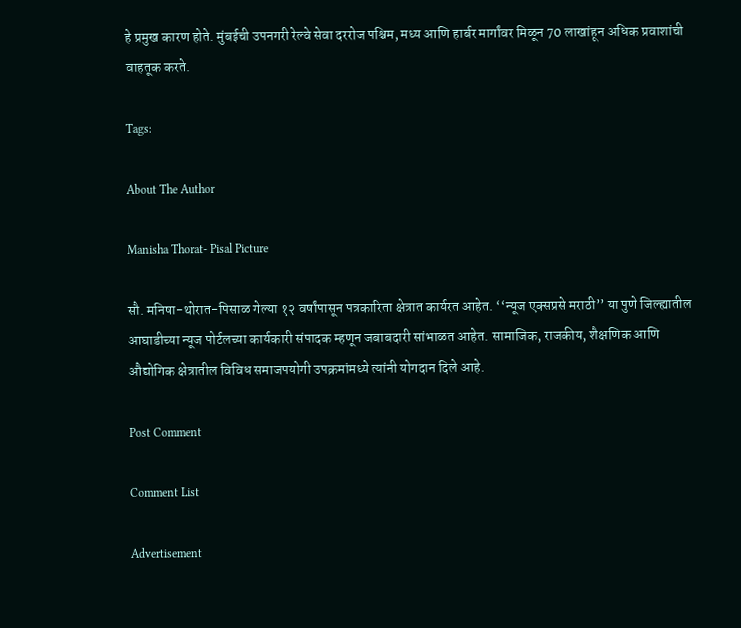हे प्रमुख कारण होते. मुंबईची उपनगरी रेल्वे सेवा दररोज पश्चिम, मध्य आणि हार्बर मार्गांवर मिळून 70 लाखांहून अधिक प्रवाशांची वाहतूक करते.

Tags:

About The Author

Manisha Thorat- Pisal Picture

सौ. मनिषा-थोरात-पिसाळ गेल्या १२ वर्षांपासून पत्रकारिता क्षेत्रात कार्यरत आहेत. ‘‘न्यूज एक्सप्रसे मराठी’’ या पुणे जिल्ह्यातील आघाडीच्या न्यूज पोर्टलच्या कार्यकारी संपादक म्हणून जबाबदारी सांभाळत आहेत. सामाजिक, राजकीय, शैक्षणिक आणि औद्योगिक क्षेत्रातील विविध समाजपयोगी उपक्रमांमध्ये त्यांनी योगदान दिले आहे.

Post Comment

Comment List

Advertisement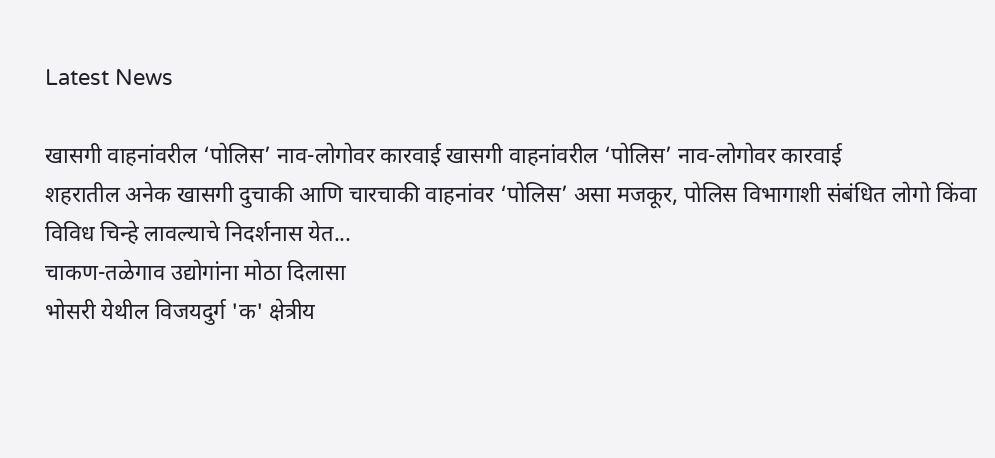Latest News

खासगी वाहनांवरील ‘पोलिस’ नाव-लोगोवर कारवाई खासगी वाहनांवरील ‘पोलिस’ नाव-लोगोवर कारवाई
शहरातील अनेक खासगी दुचाकी आणि चारचाकी वाहनांवर ‘पोलिस’ असा मजकूर, पोलिस विभागाशी संबंधित लोगो किंवा विविध चिन्हे लावल्याचे निदर्शनास येत...
चाकण-तळेगाव उद्योगांना मोठा दिलासा
भोसरी येथील विजयदुर्ग 'क' क्षेत्रीय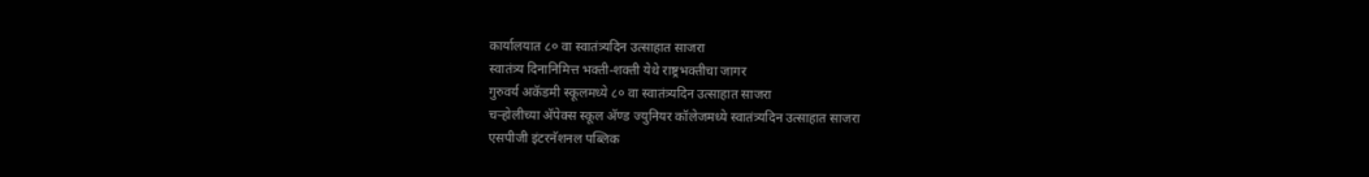कार्यालयात ८० वा स्वातंत्र्यदिन उत्साहात साजरा
स्वातंत्र्य दिनानिमित्त भक्ती-शक्ती येथे राष्ट्रभक्तीचा जागर
गुरुवर्य अकॅडमी स्कूलमध्ये ८० वा स्वातंत्र्यदिन उत्साहात साजरा
चऱ्होलीच्या अ‍ॅपेक्स स्कूल अ‍ॅण्ड ज्युनियर कॉलेजमध्ये स्वातंत्र्यदिन उत्साहात साजरा
एसपीजी इंटरनॅशनल पब्लिक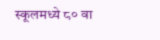स्कूलमध्ये ८० वा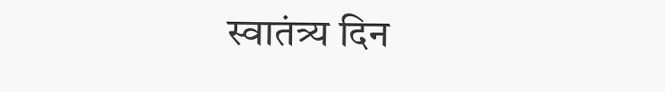स्वातंत्र्य दिन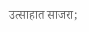उत्साहात साजरा;